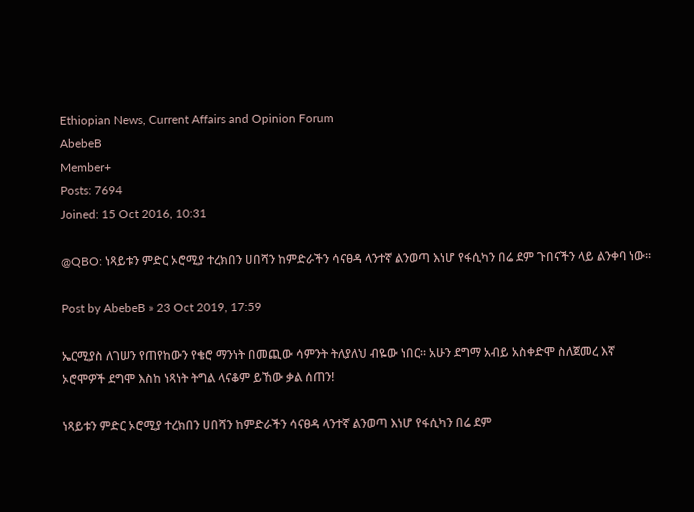Ethiopian News, Current Affairs and Opinion Forum
AbebeB
Member+
Posts: 7694
Joined: 15 Oct 2016, 10:31

@QBO: ነጻይቱን ምድር ኦሮሚያ ተረክበን ሀበሻን ከምድራችን ሳናፀዳ ላንተኛ ልንወጣ እነሆ የፋሲካን በሬ ደም ጉበናችን ላይ ልንቀባ ነው።

Post by AbebeB » 23 Oct 2019, 17:59

ኤርሚያስ ለገሠን የጠየከውን የቄሮ ማንነት በመጪው ሳምንት ትለያለህ ብዬው ነበር። አሁን ደግማ አብይ አስቀድሞ ስለጀመረ እኛ ኦሮሞዎች ደግሞ እስከ ነጻነት ትግል ላናቆም ይኸው ቃል ሰጠን!

ነጻይቱን ምድር ኦሮሚያ ተረክበን ሀበሻን ከምድራችን ሳናፀዳ ላንተኛ ልንወጣ እነሆ የፋሲካን በሬ ደም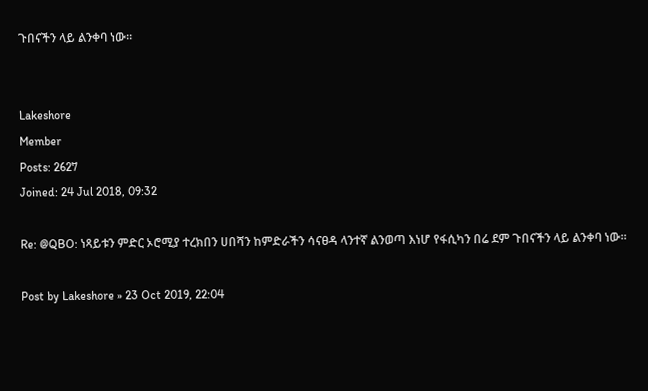ጉበናችን ላይ ልንቀባ ነው።


Lakeshore
Member
Posts: 2627
Joined: 24 Jul 2018, 09:32

Re: @QBO: ነጻይቱን ምድር ኦሮሚያ ተረክበን ሀበሻን ከምድራችን ሳናፀዳ ላንተኛ ልንወጣ እነሆ የፋሲካን በሬ ደም ጉበናችን ላይ ልንቀባ ነው።

Post by Lakeshore » 23 Oct 2019, 22:04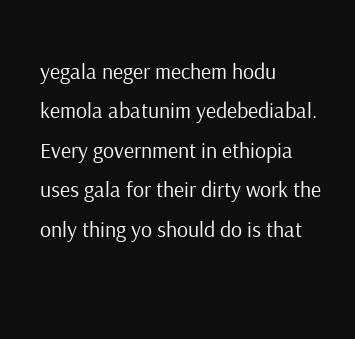yegala neger mechem hodu kemola abatunim yedebediabal. Every government in ethiopia uses gala for their dirty work the only thing yo should do is that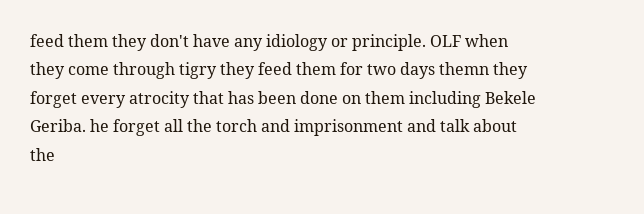feed them they don't have any idiology or principle. OLF when they come through tigry they feed them for two days themn they forget every atrocity that has been done on them including Bekele Geriba. he forget all the torch and imprisonment and talk about the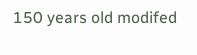150 years old modifed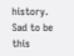history. Sad to be this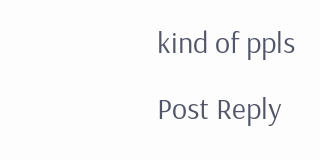kind of ppls

Post Reply